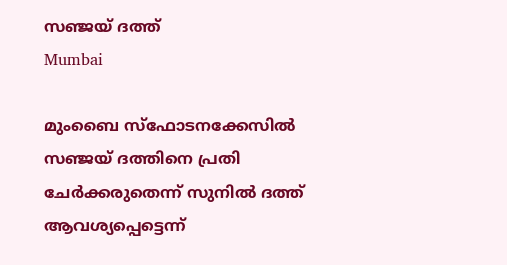സഞ്ജയ് ദത്ത്
Mumbai

മുംബൈ സ്‌ഫോടനക്കേസില്‍ സഞ്ജയ് ദത്തിനെ പ്രതി ചേര്‍ക്കരുതെന്ന് സുനില്‍ ദത്ത് ആവശ്യപ്പെട്ടെന്ന്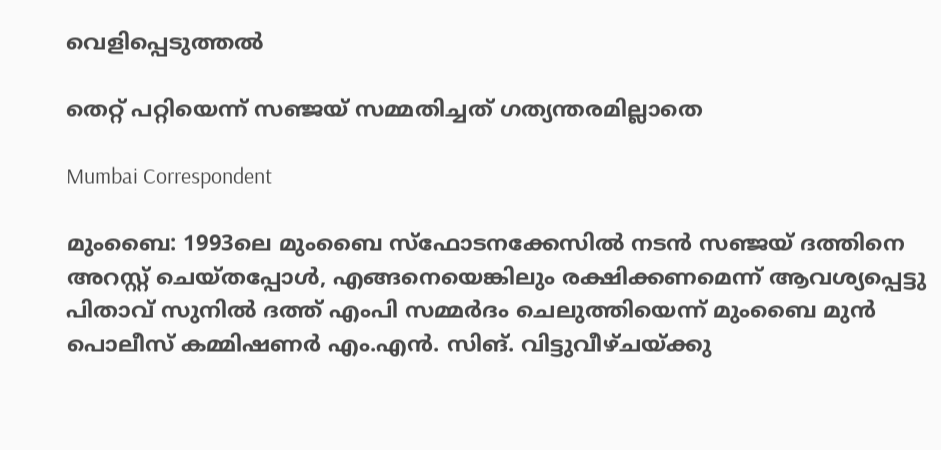വെളിപ്പെടുത്തല്‍

തെറ്റ് പറ്റിയെന്ന് സഞ്ജയ് സമ്മതിച്ചത് ഗത്യന്തരമില്ലാതെ

Mumbai Correspondent

മുംബൈ: 1993ലെ മുംബൈ സ്‌ഫോടനക്കേസില്‍ നടന്‍ സഞ്ജയ് ദത്തിനെ അറസ്റ്റ് ചെയ്തപ്പോള്‍, എങ്ങനെയെങ്കിലും രക്ഷിക്കണമെന്ന് ആവശ്യപ്പെട്ടു പിതാവ് സുനില്‍ ദത്ത് എംപി സമ്മര്‍ദം ചെലുത്തിയെന്ന് മുംബൈ മുന്‍ പൊലീസ് കമ്മിഷണര്‍ എം.എന്‍. സിങ്. വിട്ടുവീഴ്ചയ്ക്കു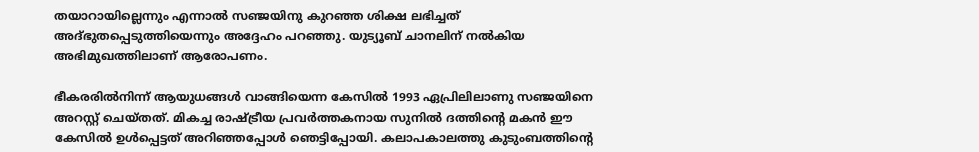തയാറായില്ലെന്നും എന്നാല്‍ സഞ്ജയിനു കുറഞ്ഞ ശിക്ഷ ലഭിച്ചത് അദ്ഭുതപ്പെടുത്തിയെന്നും അദ്ദേഹം പറഞ്ഞു. യുട്യൂബ് ചാനലിന് നല്‍കിയ അഭിമുഖത്തിലാണ് ആരോപണം.

ഭീകരരില്‍നിന്ന് ആയുധങ്ങള്‍ വാങ്ങിയെന്ന കേസില്‍ 1993 ഏപ്രിലിലാണു സഞ്ജയിനെ അറസ്റ്റ് ചെയ്തത്. മികച്ച രാഷ്ട്രീയ പ്രവര്‍ത്തകനായ സുനില്‍ ദത്തിന്റെ മകന്‍ ഈ കേസില്‍ ഉള്‍പ്പെട്ടത് അറിഞ്ഞപ്പോള്‍ ഞെട്ടിപ്പോയി. കലാപകാലത്തു കുടുംബത്തിന്‍റെ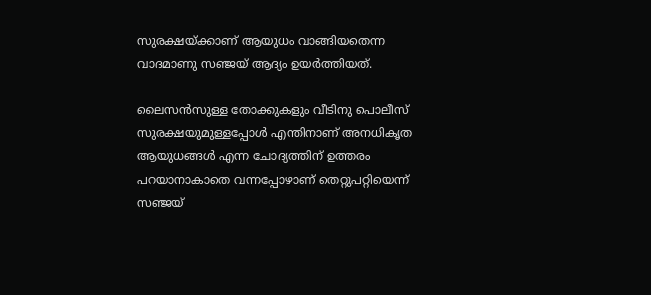സുരക്ഷയ്ക്കാണ് ആയുധം വാങ്ങിയതെന്ന വാദമാണു സഞ്ജയ് ആദ്യം ഉയര്‍ത്തിയത്.

ലൈസന്‍സുള്ള തോക്കുകളും വീടിനു പൊലീസ് സുരക്ഷയുമുള്ളപ്പോള്‍ എന്തിനാണ് അനധികൃത ആയുധങ്ങള്‍ എന്ന ചോദ്യത്തിന് ഉത്തരം പറയാനാകാതെ വന്നപ്പോഴാണ് തെറ്റുപറ്റിയെന്ന് സഞ്ജയ്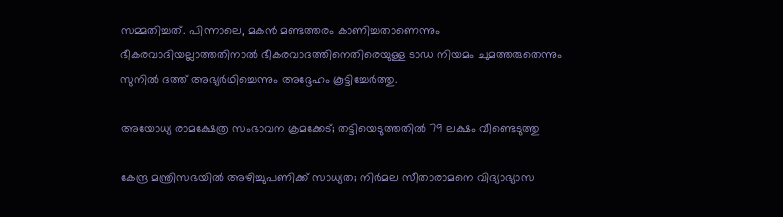സമ്മതിച്ചത്. പിന്നാലെ, മകന്‍ മണ്ടത്തരം കാണിച്ചതാണെന്നും ഭീകരവാദിയല്ലാത്തതിനാല്‍ ഭീകരവാദത്തിനെതിരെയുള്ള ടാഡ നിയമം ചുമത്തരുതെന്നും സുനില്‍ ദത്ത് അഭ്യര്‍ഥിച്ചെന്നും അദ്ദേഹം കൂട്ടിച്ചേര്‍ത്തു.

അയോധ്യ രാമക്ഷേത്ര സംഭാവന ക്രമക്കേട്; തട്ടിയെടുത്തതില്‍ 79 ലക്ഷം വീണ്ടെടുത്തു

കേന്ദ്ര മന്ത്രിസഭയില്‍ അഴിച്ചുപണിക്ക് സാധ്യത; നിര്‍മല സീതാരാമനെ വിദ്യാഭ്യാസ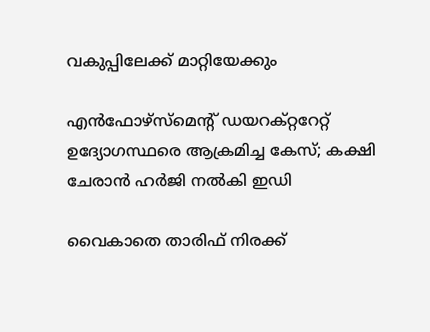വകുപ്പിലേക്ക് മാറ്റിയേക്കും

എന്‍ഫോഴ്‌സ്‌മെന്റ് ഡയറക്റ്ററേറ്റ് ഉദ്യോഗസ്ഥരെ ആക്രമിച്ച കേസ്; കക്ഷി ചേരാന്‍ ഹര്‍ജി നല്‍കി ഇഡി

വൈകാതെ താരിഫ് നിരക്ക്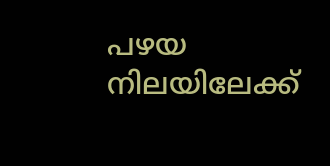പഴയ നിലയിലേക്ക്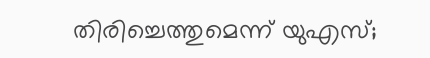തിരിച്ചെത്തുമെന്ന് യുഎസ്;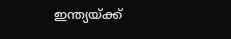ഇന്ത്യയ്ക്ക്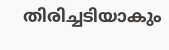തിരിച്ചടിയാകും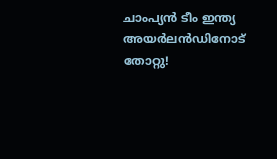ചാംപ്യൻ ടീം ഇന്ത്യ അയർലൻഡിനോട് തോറ്റു!